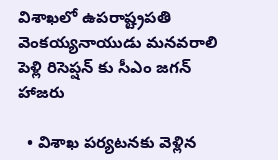విశాఖలో ఉపరాష్ట్రపతి వెంకయ్యనాయుడు మనవరాలి పెళ్లి రిసెప్షన్ కు సీఎం జగన్ హాజరు

  • విశాఖ పర్యటనకు వెళ్లిన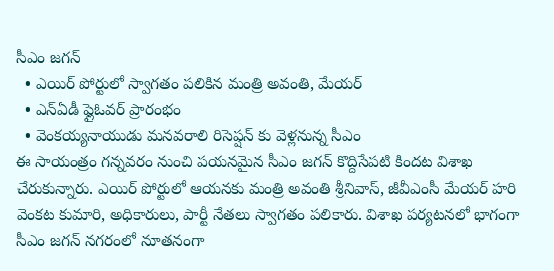సీఎం జగన్
  • ఎయిర్ పోర్టులో స్వాగతం పలికిన మంత్రి అవంతి, మేయర్
  • ఎన్ఏడీ ఫ్లైఓవర్ ప్రారంభం
  • వెంకయ్యనాయుడు మనవరాలి రిసెప్షన్ కు వెళ్లనున్న సీఎం
ఈ సాయంత్రం గన్నవరం నుంచి పయనమైన సీఎం జగన్ కొద్దిసేపటి కిందట విశాఖ చేరుకున్నారు. ఎయిర్ పోర్టులో ఆయనకు మంత్రి అవంతి శ్రీనివాస్, జీవీఎంసీ మేయర్ హరి వెంకట కుమారి, అధికారులు, పార్టీ నేతలు స్వాగతం పలికారు. విశాఖ పర్యటనలో భాగంగా సీఎం జగన్ నగరంలో నూతనంగా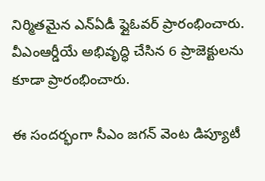నిర్మితమైన ఎన్ఏడీ ఫ్లైఓవర్ ప్రారంభించారు. వీఎంఆర్డీయే అభివృద్ధి చేసిన 6 ప్రాజెక్టులను కూడా ప్రారంభించారు.

ఈ సందర్భంగా సీఎం జగన్ వెంట డిప్యూటీ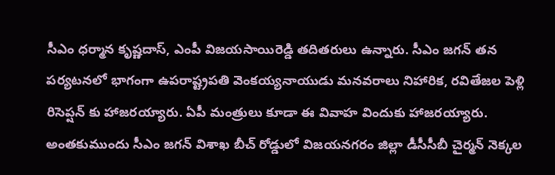సీఎం ధర్మాన కృష్ణదాస్, ఎంపీ విజయసాయిరెడ్డి తదితరులు ఉన్నారు. సీఎం జగన్ తన పర్యటనలో భాగంగా ఉపరాష్ట్రపతి వెంకయ్యనాయుడు మనవరాలు నిహారిక, రవితేజల పెళ్లి రిసెప్షన్ కు హాజరయ్యారు. ఏపీ మంత్రులు కూడా ఈ వివాహ విందుకు హాజరయ్యారు. అంతకుముందు సీఎం జగన్ విశాఖ బీచ్ రోడ్డులో విజయనగరం జిల్లా డీసీసీబీ చైర్మన్ నెక్కల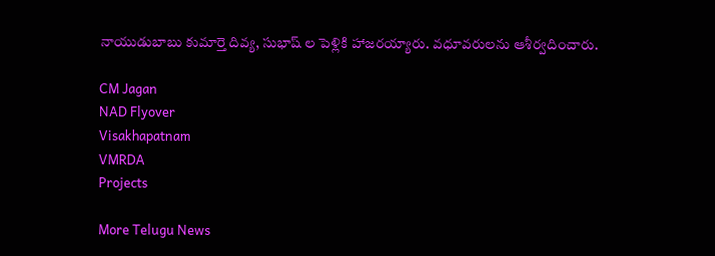నాయుడుబాబు కుమార్తె దివ్య, సుభాష్ ల పెళ్లికి హాజరయ్యారు. వధూవరులను ఆశీర్వదించారు.

CM Jagan
NAD Flyover
Visakhapatnam
VMRDA
Projects

More Telugu News